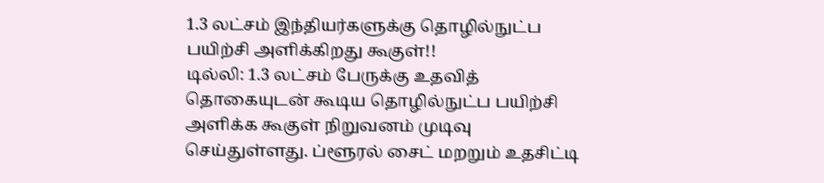1.3 லட்சம் இந்தியர்களுக்கு தொழில்நுட்ப பயிற்சி அளிக்கிறது கூகுள்!!
டில்லி: 1.3 லட்சம் பேருக்கு உதவித் தொகையுடன் கூடிய தொழில்நுட்ப பயிற்சி அளிக்க கூகுள் நிறுவனம் முடிவு செய்துள்ளது. ப்ளூரல் சைட் மறறும் உதசிட்டி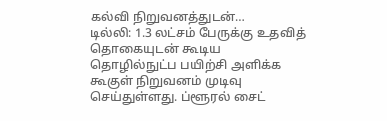கல்வி நிறுவனத்துடன்…
டில்லி: 1.3 லட்சம் பேருக்கு உதவித் தொகையுடன் கூடிய தொழில்நுட்ப பயிற்சி அளிக்க கூகுள் நிறுவனம் முடிவு செய்துள்ளது. ப்ளூரல் சைட்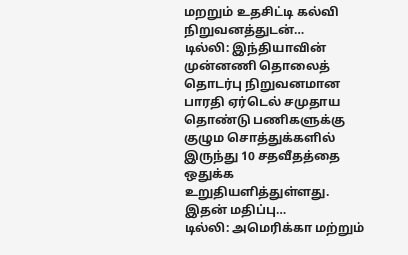மறறும் உதசிட்டி கல்வி நிறுவனத்துடன்…
டில்லி: இந்தியாவின் முன்னணி தொலைத் தொடர்பு நிறுவனமான பாரதி ஏர்டெல் சமுதாய தொண்டு பணிகளுக்கு குழும சொத்துக்களில் இருந்து 10 சதவீதத்தை ஒதுக்க உறுதியளித்துள்ளது. இதன் மதிப்பு…
டில்லி: அமெரிக்கா மற்றும்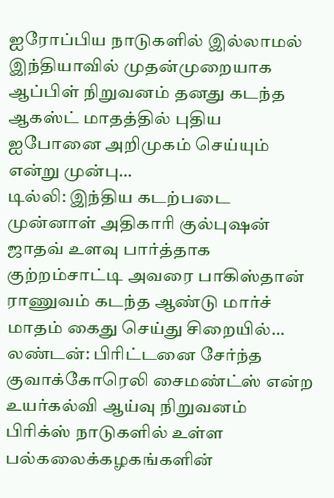ஐரோப்பிய நாடுகளில் இல்லாமல் இந்தியாவில் முதன்முறையாக ஆப்பிள் நிறுவனம் தனது கடந்த ஆகஸ்ட் மாதத்தில் புதிய ஐபோனை அறிமுகம் செய்யும் என்று முன்பு…
டில்லி: இந்திய கடற்படை முன்னாள் அதிகாரி குல்புஷன் ஜாதவ் உளவு பார்த்தாக குற்றம்சாட்டி அவரை பாகிஸ்தான் ராணுவம் கடந்த ஆண்டு மார்ச் மாதம் கைது செய்து சிறையில்…
லண்டன்: பிரிட்டனை சேர்ந்த குவாக்கோரெலி சைமண்ட்ஸ் என்ற உயர்கல்வி ஆய்வு நிறுவனம் பிரிக்ஸ் நாடுகளில் உள்ள பல்கலைக்கழகங்களின்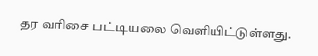தர வரிசை பட்டியலை வெளியிட்டுள்ளது.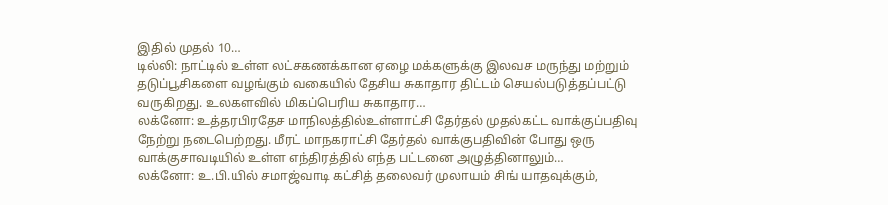இதில் முதல் 10…
டில்லி: நாட்டில் உள்ள லட்சகணக்கான ஏழை மக்களுக்கு இலவச மருந்து மற்றும் தடுப்பூசிகளை வழங்கும் வகையில் தேசிய சுகாதார திட்டம் செயல்படுத்தப்பட்டு வருகிறது. உலகளவில் மிகப்பெரிய சுகாதார…
லக்னோ: உத்தரபிரதேச மாநிலத்தில்உள்ளாட்சி தேர்தல் முதல்கட்ட வாக்குப்பதிவு நேற்று நடைபெற்றது. மீரட் மாநகராட்சி தேர்தல் வாக்குபதிவின் போது ஒரு வாக்குசாவடியில் உள்ள எந்திரத்தில் எந்த பட்டனை அழுத்தினாலும்…
லக்னோ: உ.பி.யில் சமாஜ்வாடி கட்சித் தலைவர் முலாயம் சிங் யாதவுக்கும்,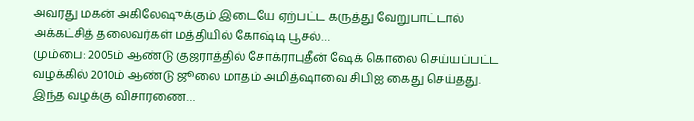அவரது மகன் அகிலேஷுக்கும் இடையே ஏற்பட்ட கருத்து வேறுபாட்டால் அக்கட்சித் தலைவர்கள் மத்தியில் கோஷ்டி பூசல்…
மும்பை: 2005ம் ஆண்டு குஜராத்தில் சோக்ராபுதீன் ஷேக் கொலை செய்யப்பட்ட வழக்கில் 2010ம் ஆண்டு ஜூலை மாதம் அமித்ஷாவை சிபிஐ கைது செய்தது. இந்த வழக்கு விசாரணை…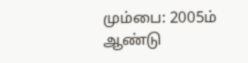மும்பை: 2005ம் ஆண்டு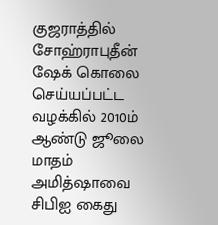குஜராத்தில் சோஹ்ராபுதீன் ஷேக் கொலை செய்யப்பட்ட வழக்கில் 2010ம் ஆண்டு ஜூலை மாதம் அமித்ஷாவை சிபிஐ கைது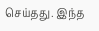செய்தது. இந்த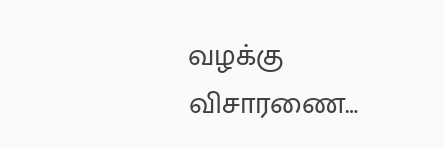வழக்கு விசாரணை…